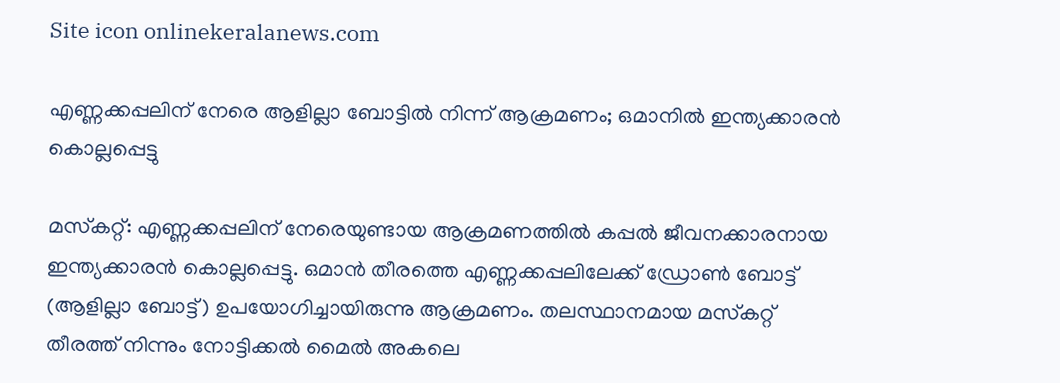Site icon onlinekeralanews.com

എണ്ണക്കപ്പലിന് നേരെ ആളില്ലാ ബോട്ടില്‍ നിന്ന് ആക്രമണം; ഒമാനില്‍ ഇന്ത്യക്കാരന്‍ കൊല്ലപ്പെട്ടു

മസ്‌കറ്റ്: എണ്ണക്കപ്പലിന് നേരെയുണ്ടായ ആക്രമണത്തില്‍ കപ്പല്‍ ജീവനക്കാരനായ ഇന്ത്യക്കാരന്‍ കൊല്ലപ്പെട്ടു. ഒമാന്‍ തീരത്തെ എണ്ണക്കപ്പലിലേക്ക് ഡ്രോണ്‍ ബോട്ട് (ആളില്ലാ ബോട്ട്) ഉപയോഗിച്ചായിരുന്നു ആക്രമണം. തലസ്ഥാനമായ മസ്‌കറ്റ് തീരത്ത് നിന്നും നോട്ടിക്കല്‍ മൈല്‍ അകലെ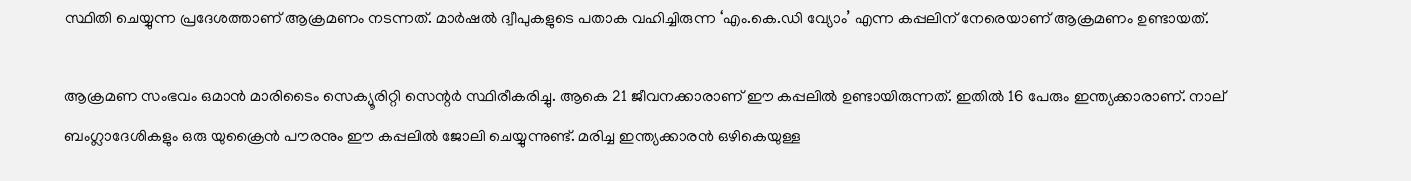സ്ഥിതി ചെയ്യുന്ന പ്രദേശത്താണ് ആക്രമണം നടന്നത്. മാര്‍ഷല്‍ ദ്വീപുകളുടെ പതാക വഹിച്ചിരുന്ന ‘എം.കെ.ഡി വ്യോം’ എന്ന കപ്പലിന് നേരെയാണ് ആക്രമണം ഉണ്ടായത്.

ആക്രമണ സംഭവം ഒമാന്‍ മാരിടൈം സെക്യൂരിറ്റി സെന്റര്‍ സ്ഥിരീകരിച്ചു. ആകെ 21 ജീവനക്കാരാണ് ഈ കപ്പലില്‍ ഉണ്ടായിരുന്നത്. ഇതില്‍ 16 പേരും ഇന്ത്യക്കാരാണ്. നാല് ബംഗ്ലാദേശികളും ഒരു യുക്രൈന്‍ പൗരനും ഈ കപ്പലില്‍ ജോലി ചെയ്യുന്നുണ്ട്. മരിച്ച ഇന്ത്യക്കാരന്‍ ഒഴികെയുള്ള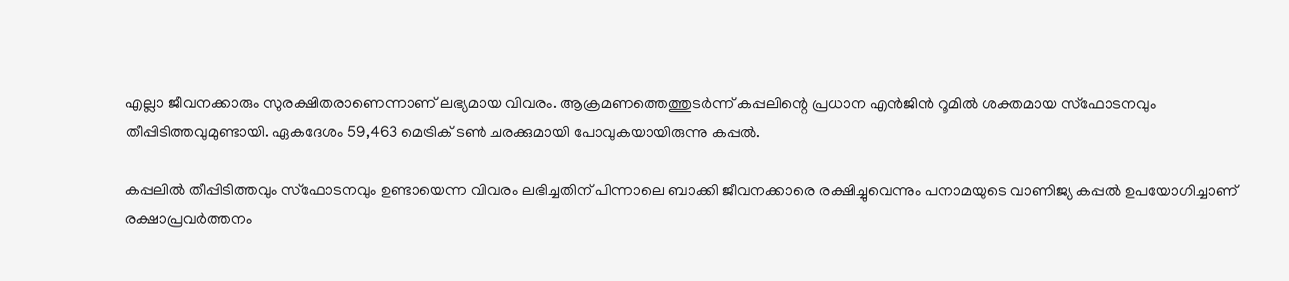എല്ലാ ജീവനക്കാരും സുരക്ഷിതരാണെന്നാണ് ലഭ്യമായ വിവരം. ആക്രമണത്തെത്തുടര്‍ന്ന് കപ്പലിന്റെ പ്രധാന എന്‍ജിന്‍ റൂമില്‍ ശക്തമായ സ്ഫോടനവും തീപ്പിടിത്തവുമുണ്ടായി. ഏകദേശം 59,463 മെട്രിക് ടണ്‍ ചരക്കുമായി പോവുകയായിരുന്നു കപ്പല്‍.

കപ്പലില്‍ തീപ്പിടിത്തവും സ്‌ഫോടനവും ഉണ്ടായെന്ന വിവരം ലഭിച്ചതിന് പിന്നാലെ ബാക്കി ജീവനക്കാരെ രക്ഷിച്ചുവെന്നും പനാമയുടെ വാണിജ്യ കപ്പല്‍ ഉപയോഗിച്ചാണ് രക്ഷാപ്രവര്‍ത്തനം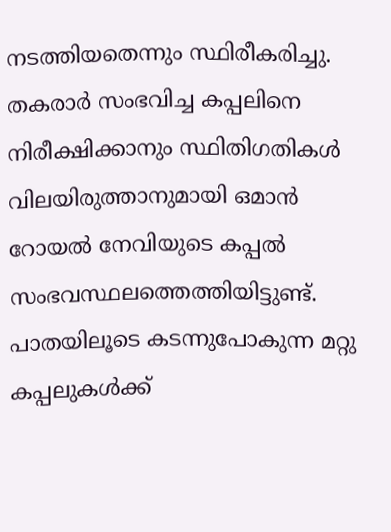നടത്തിയതെന്നും സ്ഥിരീകരിച്ചു. തകരാര്‍ സംഭവിച്ച കപ്പലിനെ നിരീക്ഷിക്കാനും സ്ഥിതിഗതികള്‍ വിലയിരുത്താനുമായി ഒമാന്‍ റോയല്‍ നേവിയുടെ കപ്പല്‍ സംഭവസ്ഥലത്തെത്തിയിട്ടുണ്ട്. പാതയിലൂടെ കടന്നുപോകുന്ന മറ്റു കപ്പലുകള്‍ക്ക്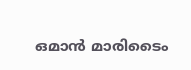ഒമാന്‍ മാരിടൈം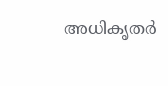അധികൃതര്‍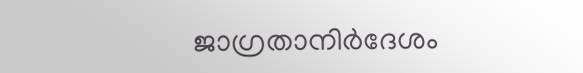ജാഗ്രതാനിര്‍ദേശം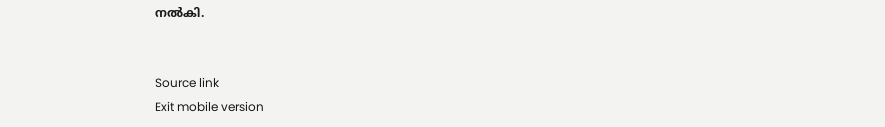നല്‍കി.


Source link
Exit mobile version